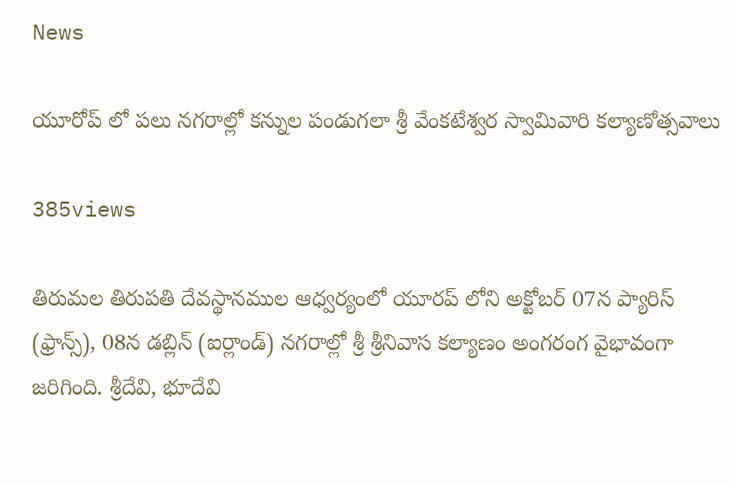News

యూరోప్ లో పలు నగరాల్లో కన్నుల పండుగలా శ్రీ వేంకటేశ్వర స్వామివారి కల్యాణోత్సవాలు

385views

తిరుమల తిరుపతి దేవస్థానముల ఆధ్వర్యంలో యూరప్ లోని అక్టోబర్ 07న ప్యారిస్ (ఫ్రాన్స్), 08న డబ్లిన్ (ఐర్లాండ్) నగరాల్లో శ్రీ శ్రీనివాస కల్యాణం అంగరంగ వైభావంగా జరిగింది. శ్రీదేవి, భూదేవి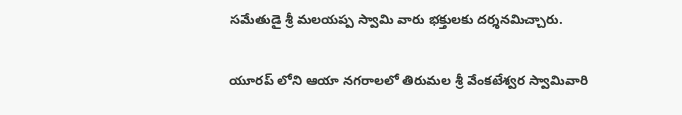సమేతుడై శ్రీ మలయప్ప స్వామి వారు భక్తులకు దర్శనమిచ్చారు.

యూరప్ లోని ఆయా నగరాలలో తిరుమల శ్రీ వేంకటేశ్వర స్వామివారి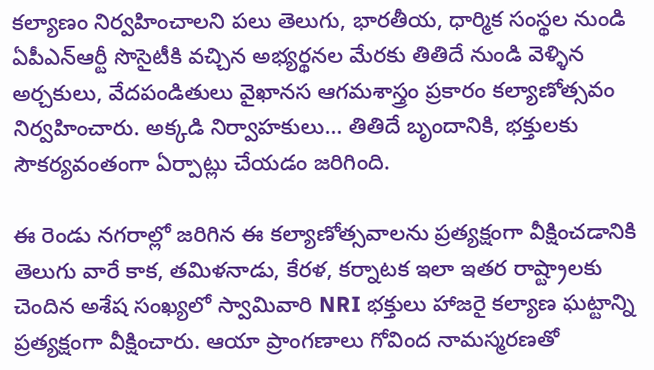కల్యాణం నిర్వహించాలని పలు తెలుగు, భారతీయ, ధార్మిక సంస్థల నుండి ఏపీఎన్ఆర్టీ సొసైటీకి వచ్చిన అభ్యర్థనల మేరకు తితిదే నుండి వెళ్ళిన అర్చకులు, వేదపండితులు వైఖానస ఆగమశాస్త్రం ప్రకారం కల్యాణోత్సవం నిర్వహించారు. అక్కడి నిర్వాహకులు… తితిదే బృందానికి, భక్తులకు సౌకర్యవంతంగా ఏర్పాట్లు చేయడం జరిగింది.

ఈ రెండు నగరాల్లో జరిగిన ఈ కల్యాణోత్సవాలను ప్రత్యక్షంగా వీక్షించడానికి తెలుగు వారే కాక, తమిళనాడు, కేరళ, కర్నాటక ఇలా ఇతర రాష్ట్రాలకు చెందిన అశేష సంఖ్యలో స్వామివారి NRI భక్తులు హాజరై కల్యాణ ఘట్టాన్ని ప్రత్యక్షంగా వీక్షించారు. ఆయా ప్రాంగణాలు గోవింద నామస్మరణతో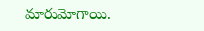మారుమోగాయి.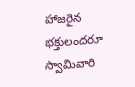హాజరైన భక్తులందరూ స్వామివారి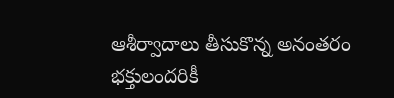ఆశీర్వాదాలు తీసుకొన్న అనంతరం భక్తులందరికీ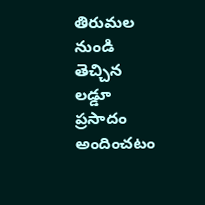తిరుమల నుండి తెచ్చిన లడ్డూ ప్రసాదం అందించటం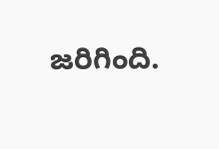జరిగింది.